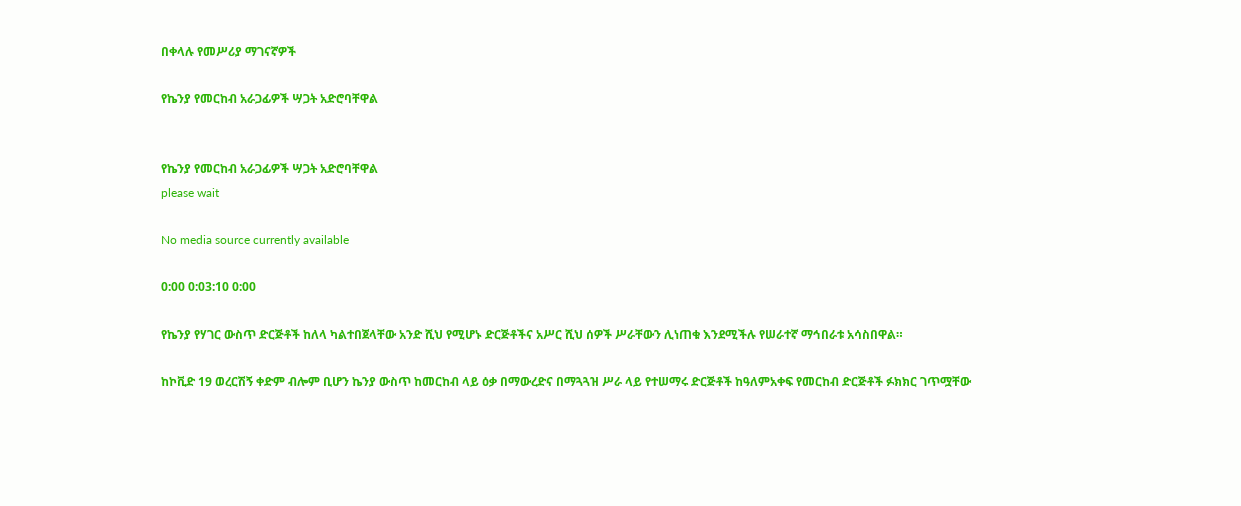በቀላሉ የመሥሪያ ማገናኛዎች

የኬንያ የመርከብ አራጋፊዎች ሣጋት አድሮባቸዋል


የኬንያ የመርከብ አራጋፊዎች ሣጋት አድሮባቸዋል
please wait

No media source currently available

0:00 0:03:10 0:00

የኬንያ የሃገር ውስጥ ድርጅቶች ከለላ ካልተበጀላቸው አንድ ሺህ የሚሆኑ ድርጅቶችና አሥር ሺህ ሰዎች ሥራቸውን ሊነጠቁ እንደሚችሉ የሠራተኛ ማኅበራቱ አሳስበዋል።

ከኮቪድ 19 ወረርሽኝ ቀድም ብሎም ቢሆን ኬንያ ውስጥ ከመርከብ ላይ ዕቃ በማውረድና በማጓጓዝ ሥራ ላይ የተሠማሩ ድርጅቶች ከዓለምአቀፍ የመርከብ ድርጅቶች ፉክክር ገጥሟቸው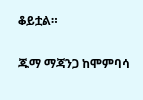ቆይቷል።

ጁማ ማጃንጋ ከሞምባሳ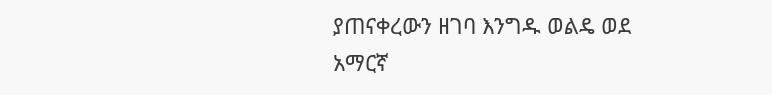ያጠናቀረውን ዘገባ እንግዱ ወልዴ ወደ አማርኛ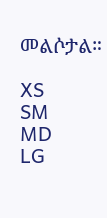መልሶታል።

XS
SM
MD
LG